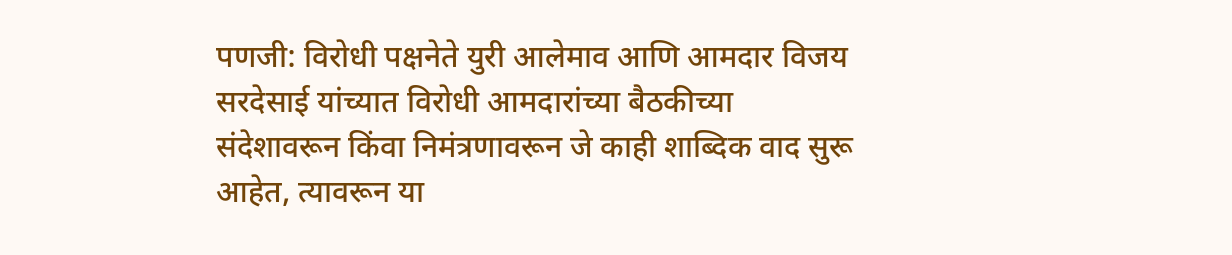पणजी: विरोधी पक्षनेते युरी आलेमाव आणि आमदार विजय सरदेसाई यांच्यात विरोधी आमदारांच्या बैठकीच्या संदेशावरून किंवा निमंत्रणावरून जे काही शाब्दिक वाद सुरू आहेत, त्यावरून या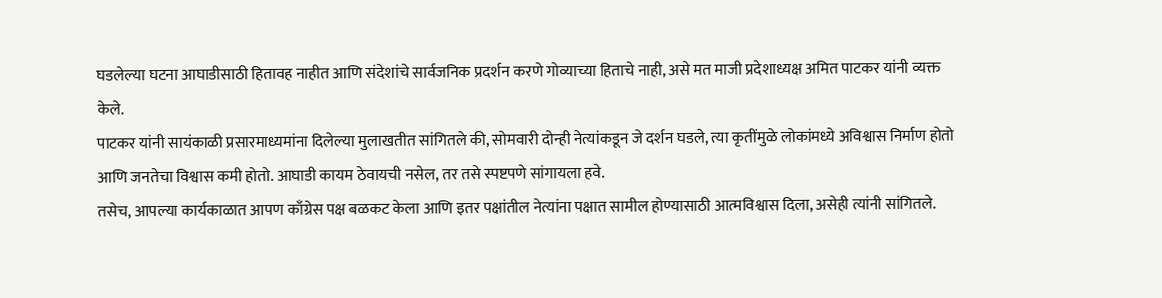घडलेल्या घटना आघाडीसाठी हितावह नाहीत आणि संदेशांचे सार्वजनिक प्रदर्शन करणे गोव्याच्या हिताचे नाही, असे मत माजी प्रदेशाध्यक्ष अमित पाटकर यांनी व्यक्त केले.
पाटकर यांनी सायंकाळी प्रसारमाध्यमांना दिलेल्या मुलाखतीत सांगितले की, सोमवारी दोन्ही नेत्यांकडून जे दर्शन घडले, त्या कृतींमुळे लोकांमध्ये अविश्वास निर्माण होतो आणि जनतेचा विश्वास कमी होतो. आघाडी कायम ठेवायची नसेल, तर तसे स्पष्टपणे सांगायला हवे.
तसेच, आपल्या कार्यकाळात आपण काँग्रेस पक्ष बळकट केला आणि इतर पक्षांतील नेत्यांना पक्षात सामील होण्यासाठी आत्मविश्वास दिला, असेही त्यांनी सांगितले.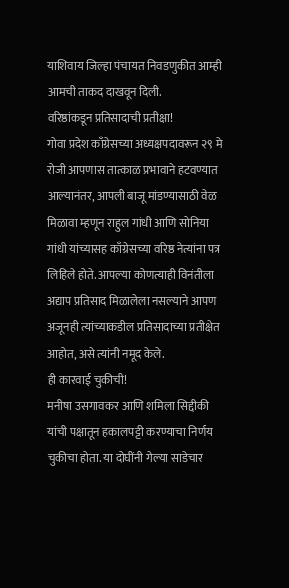याशिवाय जिल्हा पंचायत निवडणुकीत आम्ही आमची ताकद दाखवून दिली.
वरिष्ठांकडून प्रतिसादाची प्रतीक्षा!
गोवा प्रदेश काँग्रेसच्या अध्यक्षपदावरून २९ मे रोजी आपणास तात्काळ प्रभावाने हटवण्यात आल्यानंतर, आपली बाजू मांडण्यासाठी वेळ मिळावा म्हणून राहुल गांधी आणि सोनिया गांधी यांच्यासह काँग्रेसच्या वरिष्ठ नेत्यांना पत्र लिहिले होते. आपल्या कोणत्याही विनंतीला अद्याप प्रतिसाद मिळालेला नसल्याने आपण अजूनही त्यांच्याकडील प्रतिसादाच्या प्रतीक्षेत आहोत, असे त्यांनी नमूद केले.
ही कारवाई चुकीची!
मनीषा उसगावकर आणि शमिला सिद्दीकी यांची पक्षातून हकालपट्टी करण्याचा निर्णय चुकीचा होता. या दोघींनी गेल्या साडेचार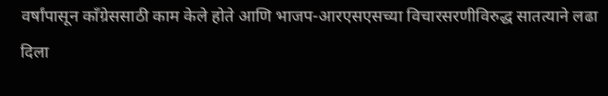वर्षांपासून काँग्रेससाठी काम केले होते आणि भाजप-आरएसएसच्या विचारसरणीविरुद्ध सातत्याने लढा दिला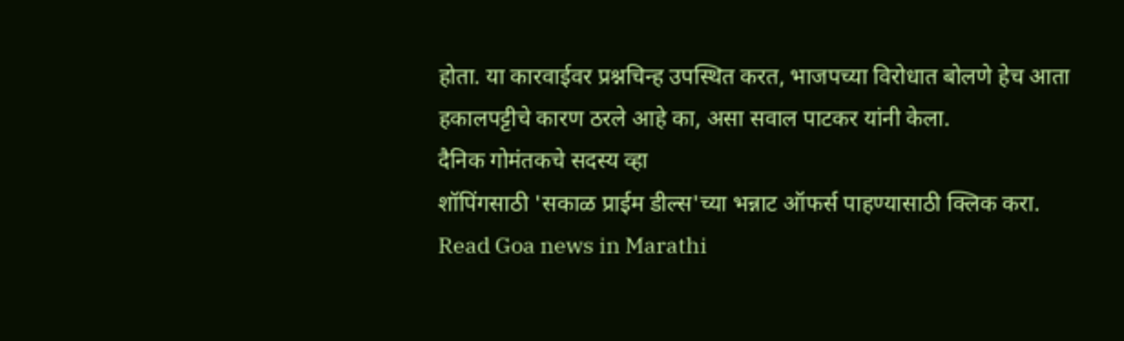होता. या कारवाईवर प्रश्नचिन्ह उपस्थित करत, भाजपच्या विरोधात बोलणे हेच आता हकालपट्टीचे कारण ठरले आहे का, असा सवाल पाटकर यांनी केला.
दैनिक गोमंतकचे सदस्य व्हा
शॉपिंगसाठी 'सकाळ प्राईम डील्स'च्या भन्नाट ऑफर्स पाहण्यासाठी क्लिक करा.
Read Goa news in Marathi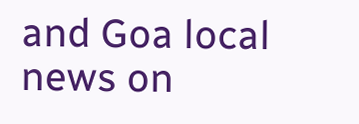and Goa local news on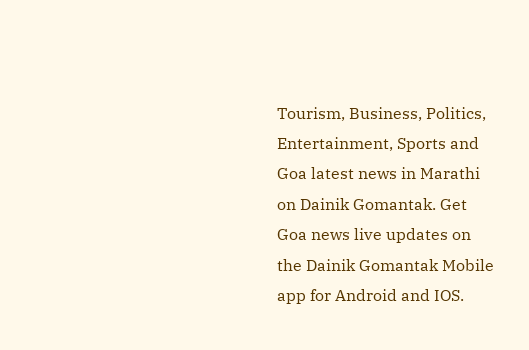Tourism, Business, Politics, Entertainment, Sports and Goa latest news in Marathi on Dainik Gomantak. Get Goa news live updates on the Dainik Gomantak Mobile app for Android and IOS.